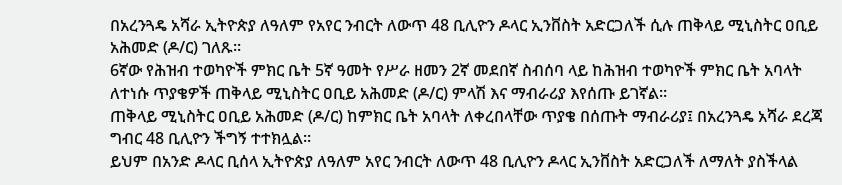በአረንጓዴ አሻራ ኢትዮጵያ ለዓለም የአየር ንብርት ለውጥ 48 ቢሊዮን ዶላር ኢንቨስት አድርጋለች ሲሉ ጠቅላይ ሚኒስትር ዐቢይ አሕመድ (ዶ/ር) ገለጹ፡፡
6ኛው የሕዝብ ተወካዮች ምክር ቤት 5ኛ ዓመት የሥራ ዘመን 2ኛ መደበኛ ስብሰባ ላይ ከሕዝብ ተወካዮች ምክር ቤት አባላት ለተነሱ ጥያቄዎች ጠቅላይ ሚኒስትር ዐቢይ አሕመድ (ዶ/ር) ምላሽ እና ማብራሪያ እየሰጡ ይገኛል።
ጠቅላይ ሚኒስትር ዐቢይ አሕመድ (ዶ/ር) ከምክር ቤት አባላት ለቀረበላቸው ጥያቄ በሰጡት ማብራሪያ፤ በአረንጓዴ አሻራ ደረጃ ግብር 48 ቢሊዮን ችግኝ ተተክሏል፡፡
ይህም በአንድ ዶላር ቢሰላ ኢትዮጵያ ለዓለም አየር ንብርት ለውጥ 48 ቢሊዮን ዶላር ኢንቨስት አድርጋለች ለማለት ያስችላል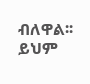ብለዋል፡፡
ይህም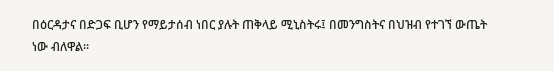በዕርዳታና በድጋፍ ቢሆን የማይታሰብ ነበር ያሉት ጠቅላይ ሚኒስትሩ፤ በመንግስትና በህዝብ የተገኘ ውጤት ነው ብለዋል፡፡